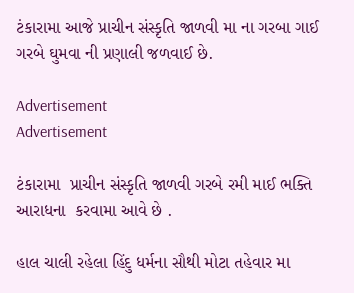ટંકારામા આજે પ્રાચીન સંસ્કૃતિ જાળવી મા ના ગરબા ગાઈ ગરબે ઘુમવા ની પ્રણાલી જળવાઈ છે.

Advertisement
Advertisement

ટંકારામા  પ્રાચીન સંસ્કૃતિ જાળવી ગરબે રમી માઈ ભક્તિ આરાધના  કરવામા આવે છે .

હાલ ચાલી રહેલા હિંદુ ધર્મના સૌથી મોટા તહેવાર મા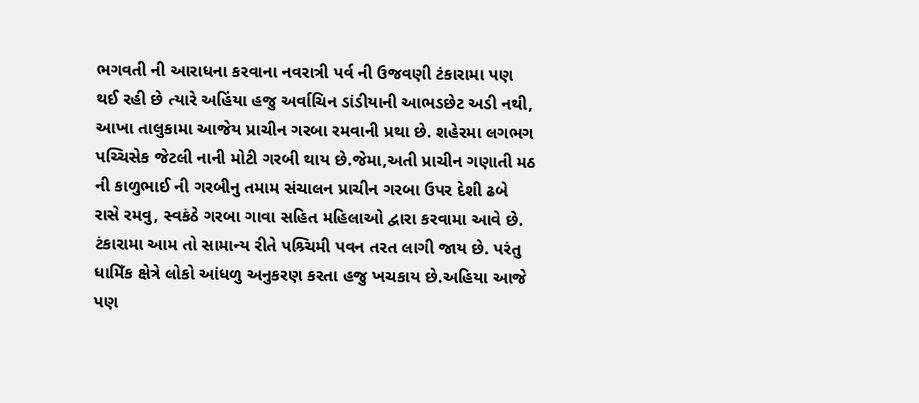ભગવતી ની આરાધના કરવાના નવરાત્રી પર્વ ની ઉજવણી ટંકારામા પણ થઈ રહી છે ત્યારે અહિંયા હજુ અર્વાચિન ડાંડીયાની આભડછેટ અડી નથી, આખા તાલુકામા આજેય પ્રાચીન ગરબા રમવાની પ્રથા છે. શહેરમા લગભગ પચ્ચિસેક જેટલી નાની મોટી ગરબી થાય છે.જેમા,અતી પ્રાચીન ગણાતી મઠ ની કાળુભાઈ ની ગરબીનુ તમામ સંચાલન પ્રાચીન ગરબા ઉપર દેશી ઢબે રાસે રમવુ, સ્વકંઠે ગરબા ગાવા સહિત મહિલાઓ દ્વારા કરવામા આવે છે.
ટંકારામા આમ તો સામાન્ય રીતે પશ્ર્ચિમી પવન તરત લાગી જાય છે. પરંતુ ધામિઁક ક્ષેત્રે લોકો આંધળુ અનુકરણ કરતા હજુ ખચકાય છે.અહિયા આજે પણ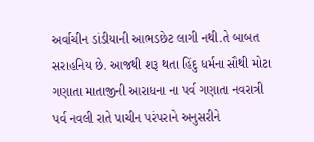અર્વાચીન ડાંડીયાની આભડછેટ લાગી નથી.તે બાબત સરાહનિય છે. આજથી શરૂ થતા હિંદુ ધર્મના સૌથી મોટા ગણાતા માતાજીની આરાધના ના પર્વ ગણાતા નવરાત્રી પર્વ નવલી રાતે પ઼ાચીન પરંપરાને અનુસરીને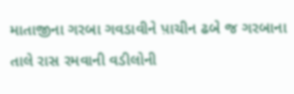માતાજીના ગરબા ગવડાવીને પ઼ાચીન ઢબે જ ગરબાના તાલે રાસ રમવાની વડીલોની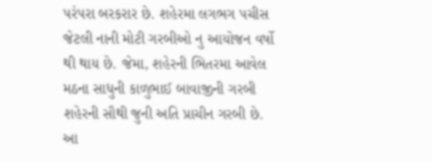પરંપરા બરકરાર છે. શહેરમા લગભગ પચીસ જેટલી નાની મોટી ગરબીઓ નુ આયોજન વર્ષો થી થાય છે. જેમા, શહેરની ભિતરમા આવેલ મઠના સાધુની કાળુભાઈ બાવાજીની ગરબી શહેરની સૌથી જુની અતિ પ્રાચીન ગરબી છે. આ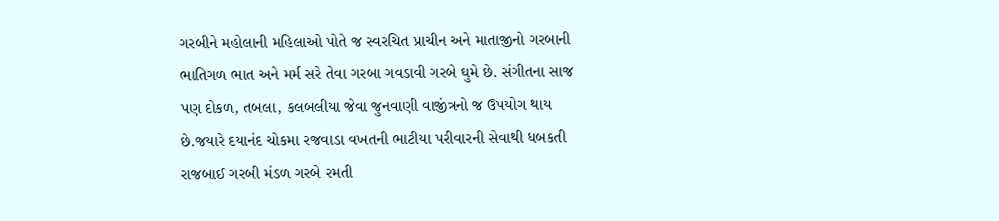ગરબીને મહોલાની મહિલાઓ પોતે જ સ્વરચિત પ્રાચીન અને માતાજીનો ગરબાની ભાતિગળ ભાત અને મર્મ સરે તેવા ગરબા ગવડાવી ગરબે ઘુમે છે. સંગીતના સાજ પણ દોકળ, તબલા, કલબલીયા જેવા જુનવાણી વાજીંત્રનો જ ઉપયોગ થાય છે.જયારે દયાનંદ ચોકમા રજવાડા વખતની ભાટીયા પરીવારની સેવાથી ધબકતી રાજબાઈ ગરબી મંડળ ગરબે રમતી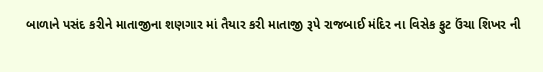બાળાને પસંદ કરીને માતાજીના શણગાર માં તૈયાર કરી માતાજી રૂપે રાજબાઈ મંદિર ના વિસેક ફુટ ઉંચા શિખર ની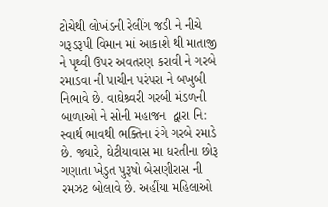ટોચેથી લોખંડની રેલીંગ જડી ને નીચે ગરૂડરૂપી વિમાન માં આકાશે થી માતાજી ને પૃથ્વી ઉપર અવતરણ કરાવી ને ગરબે રમાડવા ની પ઼ાચીન પરંપરા ને બખુબી નિભાવે છે. વાઘેશ્ર્વરી ગરબી મંડળની બાળાઓ ને સોની મહાજન  દ્વારા નિ: સ્વાર્થ ભાવથી ભક્તિના રંગે ગરબે રમાડે છે. જ્યારે, ઘેટીયાવાસ મા ધરતીના છોરૂ ગણાતા ખેડુત પુરૂષો બેસણીરાસ ની રમઝટ બોલાવે છે. અહીંયા મહિલાઓ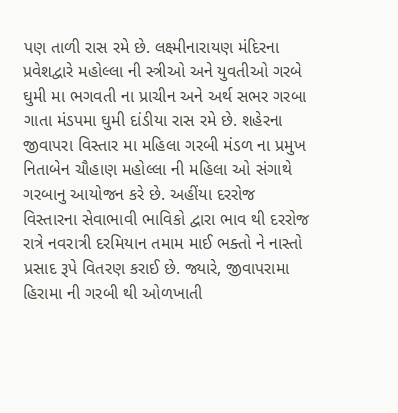પણ તાળી રાસ રમે છે. લક્ષ્મીનારાયણ મંદિરના પ્રવેશદ્વારે મહોલ્લા ની સ્ત્રીઓ અને યુવતીઓ ગરબે ઘુમી મા ભગવતી ના પ્રાચીન અને અર્થ સભર ગરબા ગાતા મંડપમા ઘુમી દાંડીયા રાસ રમે છે. શહેરના જીવાપરા વિસ્તાર મા મહિલા ગરબી મંડળ ના પ્રમુખ નિતાબેન ચૌહાણ મહોલ્લા ની મહિલા ઓ સંગાથે ગરબાનુ આયોજન કરે છે. અહીંયા દરરોજ વિસ્તારના સેવાભાવી ભાવિકો દ્વારા ભાવ થી દરરોજ રાત્રે નવરાત્રી દરમિયાન તમામ માઈ ભક્તો ને નાસ્તો પ્રસાદ રૂપે વિતરણ કરાઈ છે. જ્યારે, જીવાપરામા હિરામા ની ગરબી થી ઓળખાતી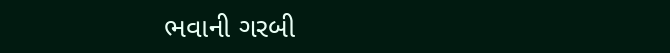ભવાની ગરબી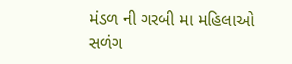મંડળ ની ગરબી મા મહિલાઓ સળંગ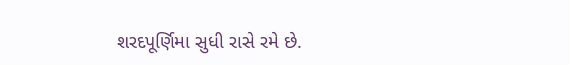શરદપૂર્ણિમા સુધી રાસે રમે છે.